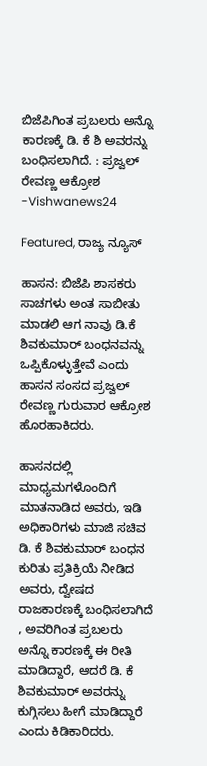ಬಿಜೆಪಿಗಿಂತ ಪ್ರಬಲರು ಅನ್ನೊ ಕಾರಣಕ್ಕೆ ಡಿ. ಕೆ ಶಿ ಅವರನ್ನು ಬಂಧಿಸಲಾಗಿದೆ. : ಪ್ರಜ್ವಲ್ ರೇವಣ್ಣ ಆಕ್ರೋಶ -Vishwanews24

Featured, ರಾಜ್ಯ ನ್ಯೂಸ್

ಹಾಸನ: ಬಿಜೆಪಿ ಶಾಸಕರು ಸಾಚಗಳು ಅಂತ ಸಾಬೀತು ಮಾಡಲಿ ಆಗ ನಾವು ಡಿ.ಕೆ ಶಿವಕುಮಾರ್ ಬಂಧನವನ್ನು ಒಪ್ಪಿಕೊಳ್ಳುತ್ತೇವೆ ಎಂದು ಹಾಸನ ಸಂಸದ ಪ್ರಜ್ವಲ್ ರೇವಣ್ಣ ಗುರುವಾರ ಆಕ್ರೋಶ ಹೊರಹಾಕಿದರು.

ಹಾಸನದಲ್ಲಿ ಮಾಧ್ಯಮಗಳೊಂದಿಗೆ ಮಾತನಾಡಿದ ಅವರು, ಇಡಿ ಅಧಿಕಾರಿಗಳು ಮಾಜಿ ಸಚಿವ ಡಿ. ಕೆ ಶಿವಕುಮಾರ್ ಬಂಧನ ಕುರಿತು ಪ್ರತಿಕ್ರಿಯೆ ನೀಡಿದ ಅವರು, ದ್ವೇಷದ ರಾಜಕಾರಣಕ್ಕೆ ಬಂಧಿಸಲಾಗಿದೆ , ಅವರಿಗಿಂತ ಪ್ರಬಲರು ಅನ್ನೊ ಕಾರಣಕ್ಕೆ ಈ ರೀತಿ ಮಾಡಿದ್ದಾರೆ, ಆದರೆ ಡಿ. ಕೆ ಶಿವಕುಮಾರ್ ಅವರನ್ನು ಕುಗ್ಗಿಸಲು ಹೀಗೆ ಮಾಡಿದ್ದಾರೆ ಎಂದು ಕಿಡಿಕಾರಿದರು.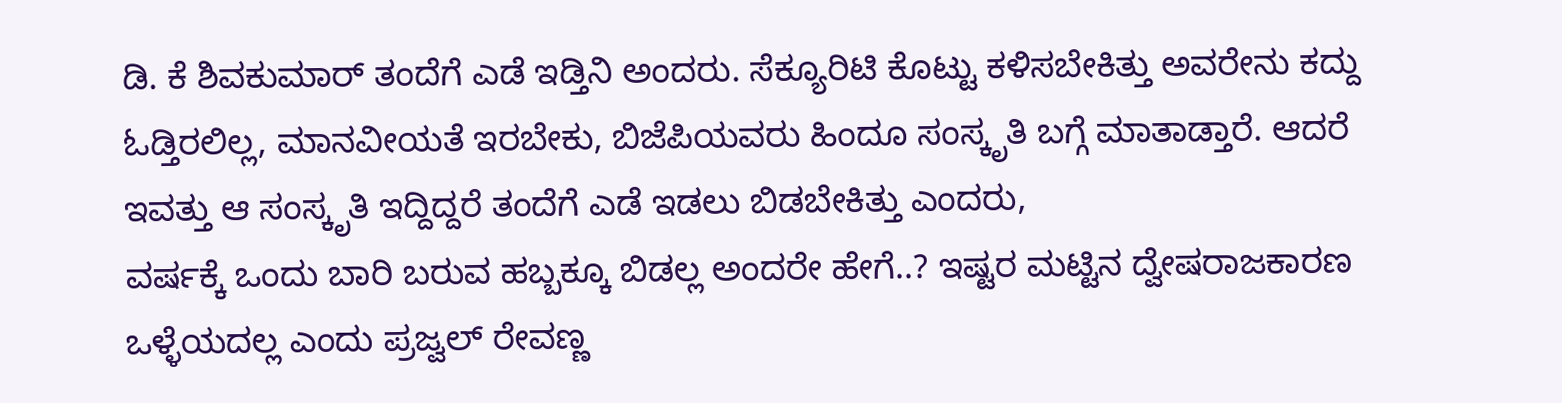ಡಿ. ಕೆ ಶಿವಕುಮಾರ್ ತಂದೆಗೆ ಎಡೆ ಇಡ್ತಿನಿ ಅಂದರು. ಸೆಕ್ಯೂರಿಟಿ ಕೊಟ್ಟು ಕಳಿಸಬೇಕಿತ್ತು ಅವರೇನು ಕದ್ದು ಓಡ್ತಿರಲಿಲ್ಲ, ಮಾನವೀಯತೆ ಇರಬೇಕು, ಬಿಜೆಪಿಯವರು ಹಿಂದೂ ಸಂಸ್ಕೃತಿ ಬಗ್ಗೆ ಮಾತಾಡ್ತಾರೆ. ಆದರೆ ಇವತ್ತು ಆ ಸಂಸ್ಕೃತಿ ಇದ್ದಿದ್ದರೆ ತಂದೆಗೆ ಎಡೆ ಇಡಲು ಬಿಡಬೇಕಿತ್ತು ಎಂದರು,
ವರ್ಷಕ್ಕೆ ಒಂದು ಬಾರಿ ಬರುವ ಹಬ್ಬಕ್ಕೂ ಬಿಡಲ್ಲ ಅಂದರೇ ಹೇಗೆ..? ಇಷ್ಟರ ಮಟ್ಟಿನ ದ್ವೇಷರಾಜಕಾರಣ ಒಳ್ಳೆಯದಲ್ಲ ಎಂದು ಪ್ರಜ್ವಲ್ ರೇವಣ್ಣ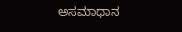ಅಸಮಾಧಾನ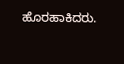ಹೊರಹಾಕಿದರು.